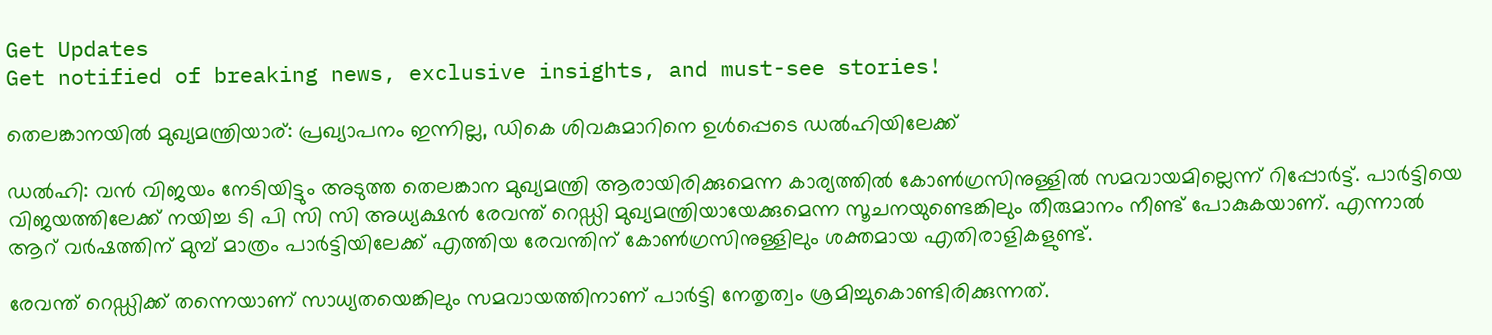Get Updates
Get notified of breaking news, exclusive insights, and must-see stories!

തെലങ്കാനയില്‍ മുഖ്യമന്ത്രിയാര്: പ്രഖ്യാപനം ഇന്നില്ല, ഡികെ ശിവകുമാറിനെ ഉള്‍പ്പെടെ ഡല്‍ഹിയിലേക്ക്

ഡൽഹി: വന്‍ വിജയം നേടിയിട്ടും അടുത്ത തെലങ്കാന മുഖ്യമന്ത്രി ആരായിരിക്കുമെന്ന കാര്യത്തിൽ കോൺഗ്രസിനുള്ളിൽ സമവായമില്ലെന്ന് റിപ്പോർട്ട്. പാർട്ടിയെ വിജയത്തിലേക്ക് നയിച്ച ടി പി സി സി അധ്യക്ഷന്‍ രേവന്ത് റെഡ്ഡി മുഖ്യമന്ത്രിയായേക്കുമെന്ന സൂചനയുണ്ടെങ്കിലും തീരുമാനം നീണ്ട് പോകുകയാണ്. എന്നാല്‍ ആറ് വർഷത്തിന് മുമ്പ് മാത്രം പാർട്ടിയിലേക്ക് എത്തിയ രേവന്തിന് കോണ്‍ഗ്രസിനുള്ളിലും ശക്തമായ എതിരാളികളുണ്ട്.

രേവന്ത് റെഡ്ഡിക്ക് തന്നെയാണ് സാധ്യതയെങ്കിലും സമവായത്തിനാണ് പാർട്ടി നേതൃത്വം ശ്രമിച്ചുകൊണ്ടിരിക്കുന്നത്.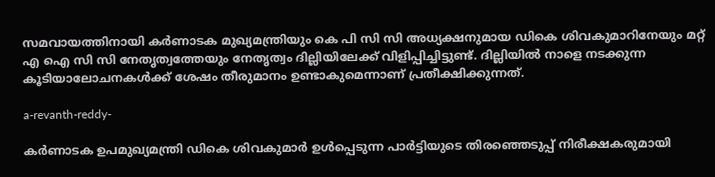സമവായത്തിനായി കർണാടക മുഖ്യമന്ത്രിയും കെ പി സി സി അധ്യക്ഷനുമായ ഡികെ ശിവകുമാറിനേയും മറ്റ് എ ഐ സി സി നേതൃത്വത്തേയും നേതൃത്വം ദില്ലിയിലേക്ക് വിളിപ്പിച്ചിട്ടുണ്ട്. ദില്ലിയില്‍ നാളെ നടക്കുന്ന കൂടിയാലോചനകള്‍ക്ക് ശേഷം തീരുമാനം ഉണ്ടാകുമെന്നാണ് പ്രതീക്ഷിക്കുന്നത്.

a-revanth-reddy-

കർണാടക ഉപമുഖ്യമന്ത്രി ഡികെ ശിവകുമാർ ഉൾപ്പെടുന്ന പാർട്ടിയുടെ തിരഞ്ഞെടുപ്പ് നിരീക്ഷകരുമായി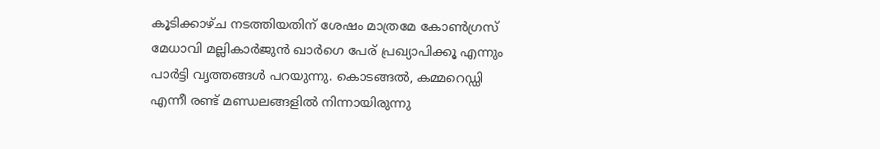കൂടിക്കാഴ്ച നടത്തിയതിന് ശേഷം മാത്രമേ കോൺഗ്രസ് മേധാവി മല്ലികാർജുൻ ഖാർഗെ പേര് പ്രഖ്യാപിക്കൂ എന്നും പാർട്ടി വൃത്തങ്ങള്‍ പറയുന്നു. കൊടങ്ങല്‍, കമ്മറെഡ്ഡി എന്നീ രണ്ട് മണ്ഡലങ്ങളില്‍ നിന്നായിരുന്നു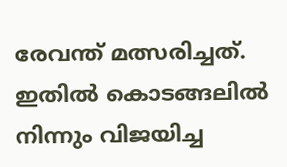രേവന്ത് മത്സരിച്ചത്. ഇതില്‍ കൊടങ്ങലിൽ നിന്നും വിജയിച്ച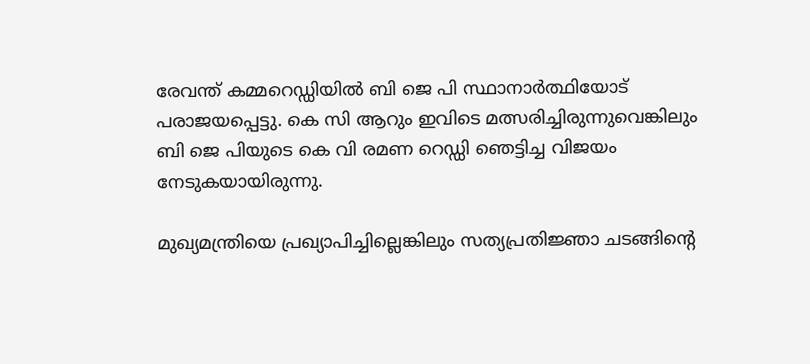രേവന്ത് കമ്മറെഡ്ഡിയില്‍ ബി ജെ പി സ്ഥാനാർത്ഥിയോട് പരാജയപ്പെട്ടു. കെ സി ആറും ഇവിടെ മത്സരിച്ചിരുന്നുവെങ്കിലും ബി ജെ പിയുടെ കെ വി രമണ റെഡ്ഡി ഞെട്ടിച്ച വിജയം നേടുകയായിരുന്നു.

മുഖ്യമന്ത്രിയെ പ്രഖ്യാപിച്ചില്ലെങ്കിലും സത്യപ്രതിജ്ഞാ ചടങ്ങിന്റെ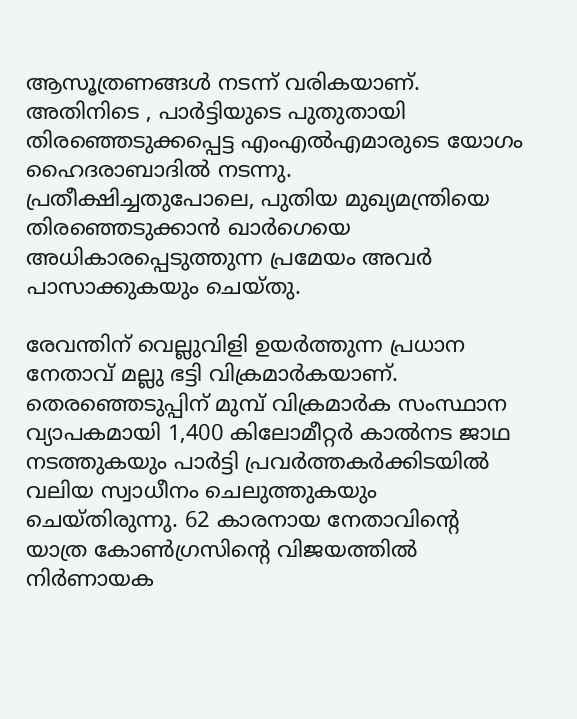ആസൂത്രണങ്ങള്‍ നടന്ന് വരികയാണ്. അതിനിടെ , പാർട്ടിയുടെ പുതുതായി തിരഞ്ഞെടുക്കപ്പെട്ട എം‌എൽ‌എമാരുടെ യോഗം ഹൈദരാബാദിൽ നടന്നു. പ്രതീക്ഷിച്ചതുപോലെ, പുതിയ മുഖ്യമന്ത്രിയെ തിരഞ്ഞെടുക്കാൻ ഖാർഗെയെ അധികാരപ്പെടുത്തുന്ന പ്രമേയം അവർ പാസാക്കുകയും ചെയ്തു.

രേവന്തിന് വെല്ലുവിളി ഉയർത്തുന്ന പ്രധാന നേതാവ് മല്ലു ഭട്ടി വിക്രമാർകയാണ്. തെരഞ്ഞെടുപ്പിന് മുമ്പ് വിക്രമാർക സംസ്ഥാന വ്യാപകമായി 1,400 കിലോമീറ്റർ കാൽനട ജാഥ നടത്തുകയും പാർട്ടി പ്രവർത്തകർക്കിടയില്‍ വലിയ സ്വാധീനം ചെലുത്തുകയും ചെയ്തിരുന്നു. 62 കാരനായ നേതാവിന്റെ യാത്ര കോൺഗ്രസിന്റെ വിജയത്തിൽ നിർണായക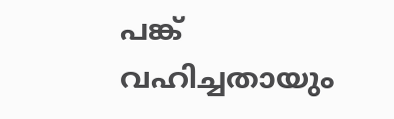പങ്ക് വഹിച്ചതായും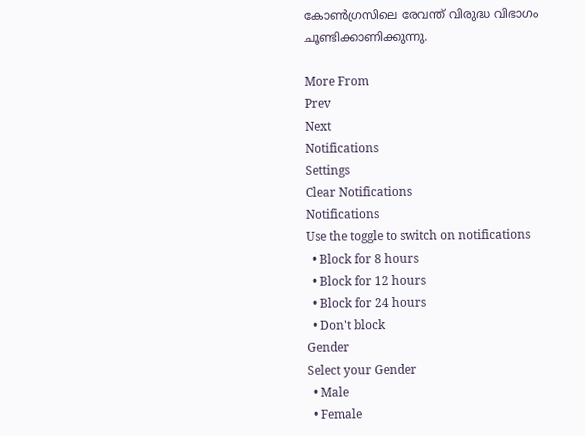കോണ്‍ഗ്രസിലെ രേവന്ത് വിരുദ്ധ വിഭാഗം ചൂണ്ടിക്കാണിക്കുന്നു.

More From
Prev
Next
Notifications
Settings
Clear Notifications
Notifications
Use the toggle to switch on notifications
  • Block for 8 hours
  • Block for 12 hours
  • Block for 24 hours
  • Don't block
Gender
Select your Gender
  • Male
  • Female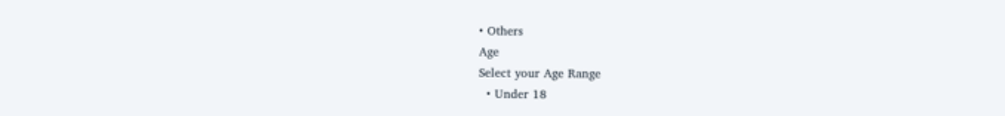• Others
Age
Select your Age Range
  • Under 18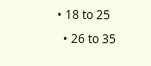• 18 to 25
  • 26 to 35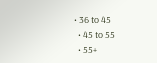• 36 to 45
  • 45 to 55
  • 55+